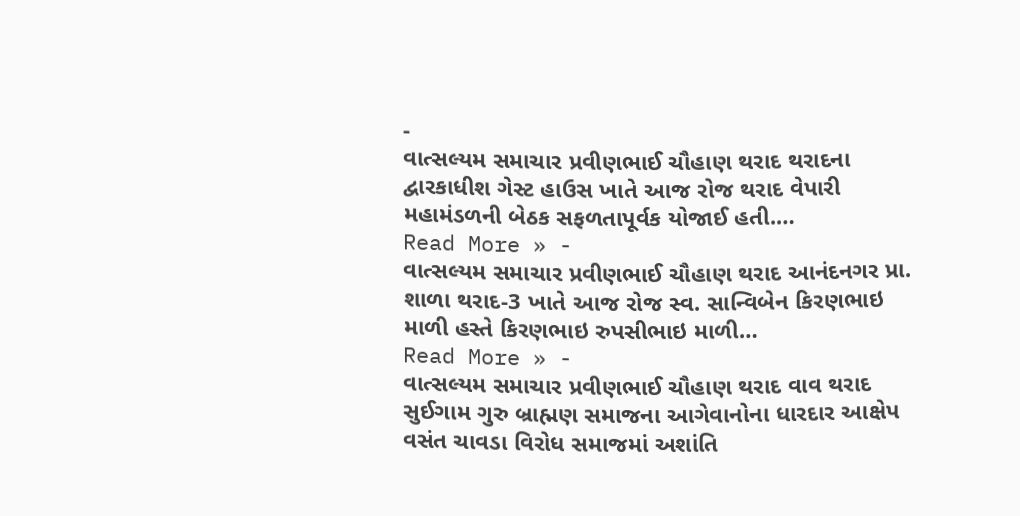-
વાત્સલ્યમ સમાચાર પ્રવીણભાઈ ચૌહાણ થરાદ થરાદના દ્વારકાધીશ ગેસ્ટ હાઉસ ખાતે આજ રોજ થરાદ વેપારી મહામંડળની બેઠક સફળતાપૂર્વક યોજાઈ હતી.…
Read More » -
વાત્સલ્યમ સમાચાર પ્રવીણભાઈ ચૌહાણ થરાદ આનંદનગર પ્રા. શાળા થરાદ-3 ખાતે આજ રોજ સ્વ. સાન્વિબેન કિરણભાઇ માળી હસ્તે કિરણભાઇ રુપસીભાઇ માળી…
Read More » -
વાત્સલ્યમ સમાચાર પ્રવીણભાઈ ચૌહાણ થરાદ વાવ થરાદ સુઈગામ ગુરુ બ્રાહ્મણ સમાજના આગેવાનોના ધારદાર આક્ષેપ વસંત ચાવડા વિરોધ સમાજમાં અશાંતિ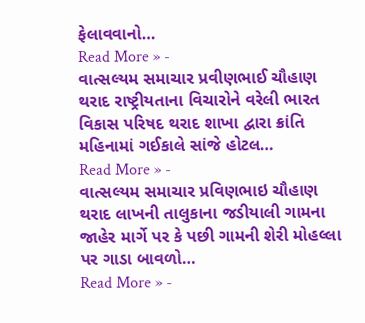ફેલાવવાનો…
Read More » -
વાત્સલ્યમ સમાચાર પ્રવીણભાઈ ચૌહાણ થરાદ રાષ્ટ્રીયતાના વિચારોને વરેલી ભારત વિકાસ પરિષદ થરાદ શાખા દ્વારા ક્રાંતિ મહિનામાં ગઈકાલે સાંજે હોટલ…
Read More » -
વાત્સલ્યમ સમાચાર પ્રવિણભાઇ ચૌહાણ થરાદ લાખની તાલુકાના જડીયાલી ગામના જાહેર માર્ગે પર કે પછી ગામની શેરી મોહલ્લા પર ગાડા બાવળો…
Read More » -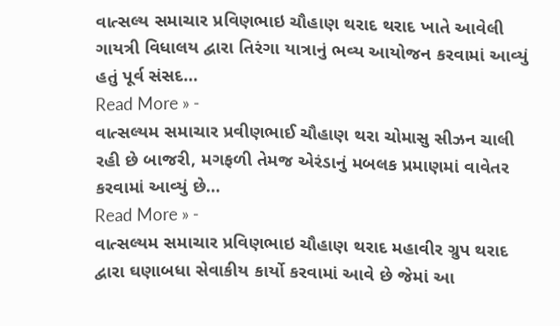વાત્સલ્ય સમાચાર પ્રવિણભાઇ ચૌહાણ થરાદ થરાદ ખાતે આવેલી ગાયત્રી વિધાલય દ્વારા તિરંગા યાત્રાનું ભવ્ય આયોજન કરવામાં આવ્યું હતું પૂર્વ સંસદ…
Read More » -
વાત્સલ્યમ સમાચાર પ્રવીણભાઈ ચૌહાણ થરા ચોમાસુ સીઝન ચાલી રહી છે બાજરી, મગફળી તેમજ એરંડાનું મબલક પ્રમાણમાં વાવેતર કરવામાં આવ્યું છે…
Read More » -
વાત્સલ્યમ સમાચાર પ્રવિણભાઇ ચૌહાણ થરાદ મહાવીર ગ્રુપ થરાદ દ્વારા ઘણાબધા સેવાકીય કાર્યો કરવામાં આવે છે જેમાં આ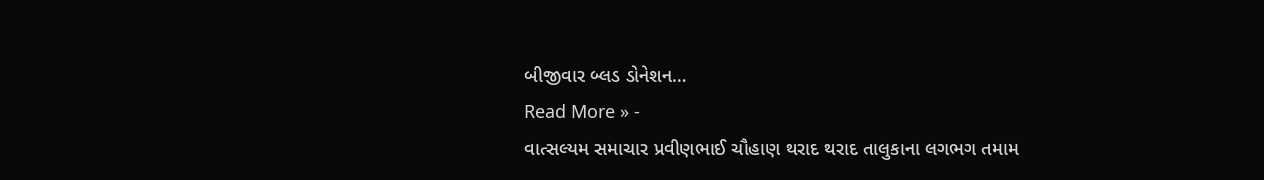બીજીવાર બ્લડ ડોનેશન…
Read More » -
વાત્સલ્યમ સમાચાર પ્રવીણભાઈ ચૌહાણ થરાદ થરાદ તાલુકાના લગભગ તમામ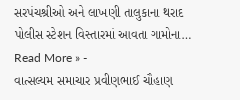સરપંચશ્રીઓ અને લાખણી તાલુકાના થરાદ પોલીસ સ્ટેશન વિસ્તારમાં આવતા ગામોના…
Read More » -
વાત્સલ્યમ સમાચાર પ્રવીણભાઈ ચૌહાણ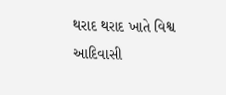થરાદ થરાદ ખાતે વિશ્વ આદિવાસી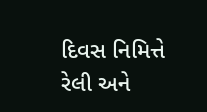દિવસ નિમિત્તે રેલી અને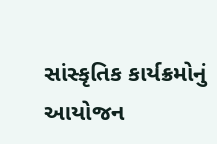સાંસ્કૃતિક કાર્યક્રમોનું આયોજન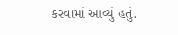કરવામાં આવ્યું હતું.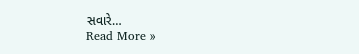સવારે…
Read More »